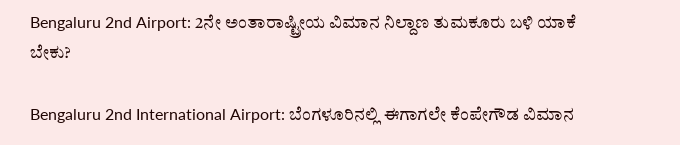Bengaluru 2nd Airport: 2ನೇ ಅಂತಾರಾಷ್ಟ್ರೀಯ ವಿಮಾನ ನಿಲ್ದಾಣ ತುಮಕೂರು ಬಳಿ ಯಾಕೆ ಬೇಕು?

Bengaluru 2nd International Airport: ಬೆಂಗಳೂರಿನಲ್ಲಿ ಈಗಾಗಲೇ ಕೆಂಪೇಗೌಡ ವಿಮಾನ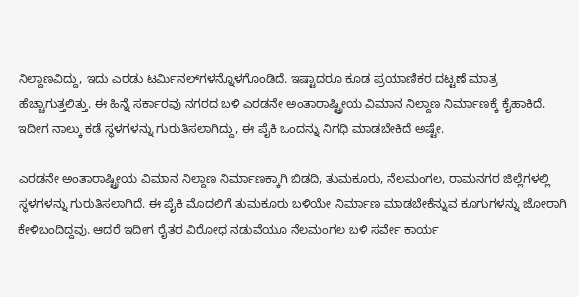ನಿಲ್ದಾಣವಿದ್ದು, ಇದು ಎರಡು ಟರ್ಮಿನಲ್‌ಗಳನ್ನೊಳಗೊಂಡಿದೆ. ಇಷ್ಟಾದರೂ ಕೂಡ ಪ್ರಯಾಣಿಕರ ದಟ್ಟಣೆ ಮಾತ್ರ ಹೆಚ್ಚಾಗುತ್ತಲಿತ್ತು. ಈ ಹಿನ್ನೆ ಸರ್ಕಾರವು ನಗರದ ಬಳಿ ಎರಡನೇ ಅಂತಾರಾಷ್ಟ್ರೀಯ ವಿಮಾನ ನಿಲ್ದಾಣ ನಿರ್ಮಾಣಕ್ಕೆ ಕೈಹಾಕಿದೆ. ಇದೀಗ ನಾಲ್ಕು ಕಡೆ ಸ್ಥಳಗಳನ್ನು ಗುರುತಿಸಲಾಗಿದ್ದು, ಈ ಪೈಕಿ ಒಂದನ್ನು ನಿಗಧಿ ಮಾಡಬೇಕಿದೆ ಅಷ್ಟೇ.

ಎರಡನೇ ಅಂತಾರಾಷ್ಟ್ರೀಯ ವಿಮಾನ ನಿಲ್ದಾಣ ನಿರ್ಮಾಣಕ್ಕಾಗಿ ಬಿಡದಿ, ತುಮಕೂರು, ನೆಲಮಂಗಲ, ರಾಮನಗರ ಜಿಲ್ಲೆಗಳಲ್ಲಿ ಸ್ಥಳಗಳನ್ನು ಗುರುತಿಸಲಾಗಿದೆ. ಈ ಪೈಕಿ ಮೊದಲಿಗೆ ತುಮಕೂರು ಬಳಿಯೇ ನಿರ್ಮಾಣ ಮಾಡಬೇಕೆನ್ನುವ ಕೂಗುಗಳನ್ನು ಜೋರಾಗಿ ಕೇಳಿಬಂದಿದ್ದವು. ಆದರೆ ಇದೀಗ ರೈತರ ವಿರೋಧ ನಡುವೆಯೂ ನೆಲಮಂಗಲ ಬಳಿ ಸರ್ವೇ ಕಾರ್ಯ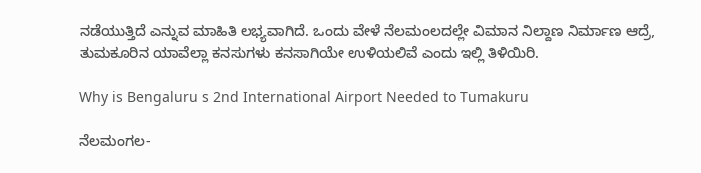ನಡೆಯುತ್ತಿದೆ ಎನ್ನುವ ಮಾಹಿತಿ ಲಭ್ಯವಾಗಿದೆ. ಒಂದು ವೇಳೆ ನೆಲಮಂಲದಲ್ಲೇ ವಿಮಾನ ನಿಲ್ದಾಣ ನಿರ್ಮಾಣ ಆದ್ರೆ, ತುಮಕೂರಿನ ಯಾವೆಲ್ಲಾ ಕನಸುಗಳು ಕನಸಾಗಿಯೇ ಉಳಿಯಲಿವೆ ಎಂದು ಇಲ್ಲಿ ತಿಳಿಯಿರಿ.

Why is Bengaluru s 2nd International Airport Needed to Tumakuru

ನೆಲಮಂಗಲ-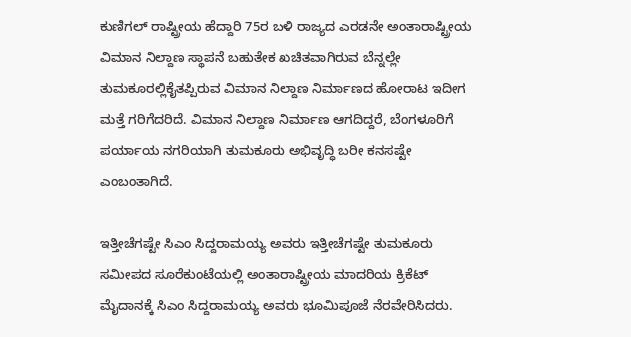ಕುಣಿಗಲ್‌ ರಾಷ್ಟ್ರೀಯ ಹೆದ್ದಾರಿ 75ರ ಬಳಿ ರಾಜ್ಯದ ಎರಡನೇ ಅಂತಾರಾಷ್ಟ್ರೀಯ ವಿಮಾನ ನಿಲ್ದಾಣ ಸ್ಥಾಪನೆ ಬಹುತೇಕ ಖಚಿತವಾಗಿರುವ ಬೆನ್ನಲ್ಲೇ ತುಮಕೂರಲ್ಲಿಕೈತಪ್ಪಿರುವ ವಿಮಾನ ನಿಲ್ದಾಣ ನಿರ್ಮಾಣದ ಹೋರಾಟ ಇದೀಗ ಮತ್ತೆ ಗರಿಗೆದರಿದೆ. ವಿಮಾನ ನಿಲ್ದಾಣ ನಿರ್ಮಾಣ ಆಗದಿದ್ದರೆ, ಬೆಂಗಳೂರಿಗೆ ಪರ್ಯಾಯ ನಗರಿಯಾಗಿ ತುಮಕೂರು ಅಭಿವೃದ್ಧಿ ಬರೀ ಕನಸಷ್ಟೇ ಎಂಬಂತಾಗಿದೆ.

ಇತ್ತೀಚೆಗಷ್ಟೇ ಸಿಎಂ ಸಿದ್ದರಾಮಯ್ಯ ಅವರು ಇತ್ತೀಚೆಗಷ್ಟೇ ತುಮಕೂರು ಸಮೀಪದ ಸೂರೆಕುಂಟೆಯಲ್ಲಿ ಅಂತಾರಾಷ್ಟ್ರೀಯ ಮಾದರಿಯ ಕ್ರಿಕೆಟ್‌ ಮೈದಾನಕ್ಕೆ ಸಿಎಂ ಸಿದ್ದರಾಮಯ್ಯ ಅವರು ಭೂಮಿಪೂಜೆ ನೆರವೇರಿಸಿದರು.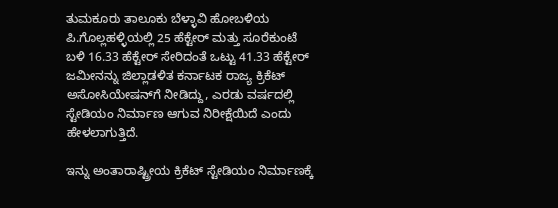ತುಮಕೂರು ತಾಲೂಕು ಬೆಳ್ಳಾವಿ ಹೋಬಳಿಯ ಪಿ.ಗೊಲ್ಲಹಳ್ಳಿಯಲ್ಲಿ 25 ಹೆಕ್ಟೇರ್‌ ಮತ್ತು ಸೂರೆಕುಂಟೆ ಬಳಿ 16.33 ಹೆಕ್ಟೇರ್‌ ಸೇರಿದಂತೆ ಒಟ್ಟು 41.33 ಹೆಕ್ಟೇರ್‌ ಜಮೀನನ್ನು ಜಿಲ್ಲಾಡಳಿತ ಕರ್ನಾಟಕ ರಾಜ್ಯ ಕ್ರಿಕೆಟ್‌ ಅಸೋಸಿಯೇಷನ್‌ಗೆ ನೀಡಿದ್ದು, ಎರಡು ವರ್ಷದಲ್ಲಿ ಸ್ಟೇಡಿಯಂ ನಿರ್ಮಾಣ ಆಗುವ ನಿರೀಕ್ಷೆಯಿದೆ ಎಂದು ಹೇಳಲಾಗುತ್ತಿದೆ.

ಇನ್ನು ಅಂತಾರಾಷ್ಟ್ರೀಯ ಕ್ರಿಕೆಟ್‌ ಸ್ಟೇಡಿಯಂ ನಿರ್ಮಾಣಕ್ಕೆ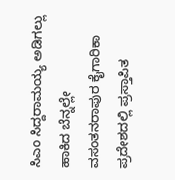ಸಿಎಂ ಸಿದ್ದರಾಮಯ್ಯ ಅಡಿಗಲ್ಲು ಹಾಕಿದ ಬೆನ್ನಲ್ಲೇ ವಸಂತನರಾಪುರ ಕೈಗಾರಿಕಾ ಪ್ರದೇಶದಲ್ಲಿ ಪ್ರಸ್ತಾಪಿತ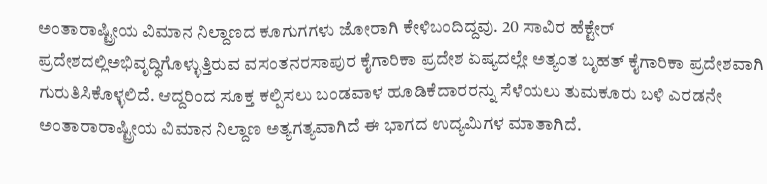ಅಂತಾರಾಷ್ಟ್ರೀಯ ವಿಮಾನ ನಿಲ್ದಾಣದ ಕೂಗುಗಗಳು ಜೋರಾಗಿ ಕೇಳಿಬಂದಿದ್ದವು. 20 ಸಾವಿರ ಹೆಕ್ಟೇರ್‌ ಪ್ರದೇಶದಲ್ಲಿಅಭಿವೃದ್ಧಿಗೊಳ್ಳುತ್ತಿರುವ ವಸಂತನರಸಾಪುರ ಕೈಗಾರಿಕಾ ಪ್ರದೇಶ ಏಷ್ಯದಲ್ಲೇ ಅತ್ಯಂತ ಬೃಹತ್‌ ಕೈಗಾರಿಕಾ ಪ್ರದೇಶವಾಗಿ ಗುರುತಿಸಿಕೊಳ್ಳಲಿದೆ. ಆದ್ದರಿಂದ ಸೂಕ್ತ ಕಲ್ಪಿಸಲು ಬಂಡವಾಳ ಹೂಡಿಕೆದಾರರನ್ನು ಸೆಳೆಯಲು ತುಮಕೂರು ಬಳಿ ಎರಡನೇ ಅಂತಾರಾರಾಷ್ಟ್ರೀಯ ವಿಮಾನ ನಿಲ್ದಾಣ ಅತ್ಯಗತ್ಯವಾಗಿದೆ ಈ ಭಾಗದ ಉದ್ಯಮಿಗಳ ಮಾತಾಗಿದೆ.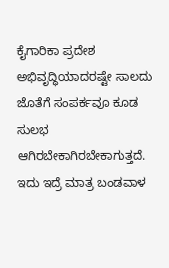ಕೈಗಾರಿಕಾ ಪ್ರದೇಶ ಅಭಿವೃದ್ಧಿಯಾದರಷ್ಟೇ ಸಾಲದು ಜೊತೆಗೆ ಸಂಪರ್ಕವೂ ಕೂಡ ಸುಲಭ ಆಗಿರಬೇಕಾಗಿರಬೇಕಾಗುತ್ತದೆ. ಇದು ಇದ್ರೆ ಮಾತ್ರ ಬಂಡವಾಳ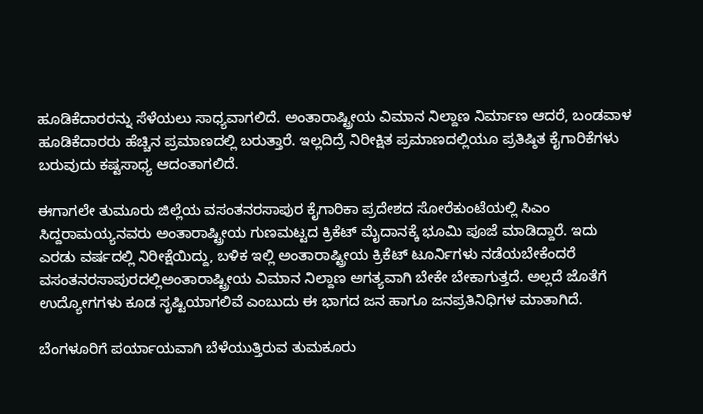ಹೂಡಿಕೆದಾರರನ್ನು ಸೆಳೆಯಲು ಸಾಧ್ಯವಾಗಲಿದೆ. ಅಂತಾರಾಷ್ಟ್ರೀಯ ವಿಮಾನ ನಿಲ್ದಾಣ ನಿರ್ಮಾಣ ಆದರೆ, ಬಂಡವಾಳ ಹೂಡಿಕೆದಾರರು ಹೆಚ್ಚಿನ ಪ್ರಮಾಣದಲ್ಲಿ ಬರುತ್ತಾರೆ. ಇಲ್ಲದಿದ್ರೆ ನಿರೀಕ್ಷಿತ ಪ್ರಮಾಣದಲ್ಲಿಯೂ ಪ್ರತಿಷ್ಠಿತ ಕೈಗಾರಿಕೆಗಳು ಬರುವುದು ಕಷ್ಟಸಾಧ್ಯ ಆದಂತಾಗಲಿದೆ.

ಈಗಾಗಲೇ ತುಮೂರು ಜಿಲ್ಲೆಯ ವಸಂತನರಸಾಪುರ ಕೈಗಾರಿಕಾ ಪ್ರದೇಶದ ಸೋರೆಕುಂಟೆಯಲ್ಲಿ ಸಿಎಂ ಸಿದ್ದರಾಮಯ್ಯನವರು ಅಂತಾರಾಷ್ಟ್ರೀಯ ಗುಣಮಟ್ಟದ ಕ್ರಿಕೆಟ್‌ ಮೈದಾನಕ್ಕೆ ಭೂಮಿ ಪೂಜೆ ಮಾಡಿದ್ದಾರೆ. ಇದು ಎರಡು ವರ್ಷದಲ್ಲಿ ನಿರೀಕ್ಷೆಯಿದ್ದು, ಬಳಿಕ ಇಲ್ಲಿ ಅಂತಾರಾಷ್ಟ್ರೀಯ ಕ್ರಿಕೆಟ್‌ ಟೂರ್ನಿಗಳು ನಡೆಯಬೇಕೆಂದರೆ ವಸಂತನರಸಾಪುರದಲ್ಲಿಅಂತಾರಾಷ್ಟ್ರೀಯ ವಿಮಾನ ನಿಲ್ದಾಣ ಅಗತ್ಯವಾಗಿ ಬೇಕೇ ಬೇಕಾಗುತ್ತದೆ. ಅಲ್ಲದೆ ಜೊತೆಗೆ ಉದ್ಯೋಗಗಳು ಕೂಡ ಸೃಷ್ಟಿಯಾಗಲಿವೆ ಎಂಬುದು ಈ ಭಾಗದ ಜನ ಹಾಗೂ ಜನಪ್ರತಿನಿಧಿಗಳ ಮಾತಾಗಿದೆ.

ಬೆಂಗಳೂರಿಗೆ ಪರ್ಯಾಯವಾಗಿ ಬೆಳೆಯುತ್ತಿರುವ ತುಮಕೂರು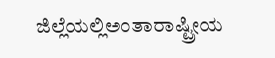ಜಿಲ್ಲೆಯಲ್ಲಿಅಂತಾರಾಷ್ಟ್ರೀಯ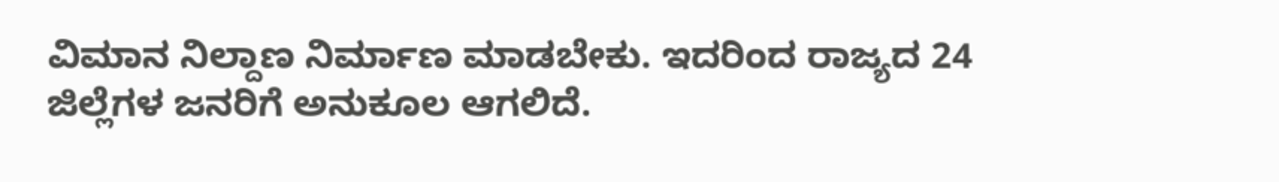ವಿಮಾನ ನಿಲ್ದಾಣ ನಿರ್ಮಾಣ ಮಾಡಬೇಕು. ಇದರಿಂದ ರಾಜ್ಯದ 24 ಜಿಲ್ಲೆಗಳ ಜನರಿಗೆ ಅನುಕೂಲ ಆಗಲಿದೆ.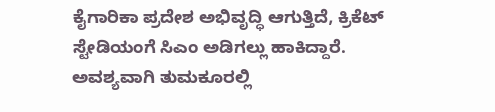ಕೈಗಾರಿಕಾ ಪ್ರದೇಶ ಅಭಿವೃದ್ಧಿ ಆಗುತ್ತಿದೆ, ಕ್ರಿಕೆಟ್‌ ಸ್ಟೇಡಿಯಂಗೆ ಸಿಎಂ ಅಡಿಗಲ್ಲು ಹಾಕಿದ್ದಾರೆ. ಅವಶ್ಯವಾಗಿ ತುಮಕೂರಲ್ಲಿ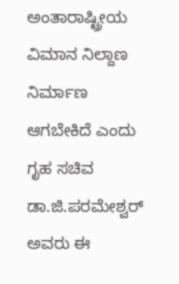ಅಂತಾರಾಷ್ಟ್ರೀಯ ವಿಮಾನ ನಿಲ್ದಾಣ ನಿರ್ಮಾಣ ಆಗಬೇಕಿದೆ ಎಂದು ಗೃಹ ಸಚಿವ ಡಾ.ಜಿ.ಪರಮೇಶ್ವರ್‌ ಅವರು ಈ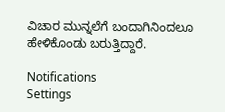ವಿಚಾರ ಮುನ್ನಲೆಗೆ ಬಂದಾಗಿನಿಂದಲೂ ಹೇಳಿಕೊಂಡು ಬರುತ್ತಿದ್ದಾರೆ.

Notifications
Settings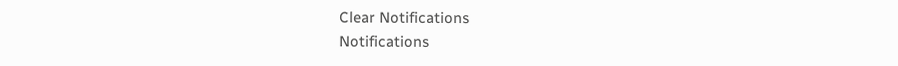Clear Notifications
Notifications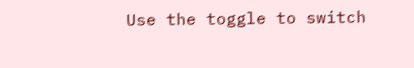Use the toggle to switch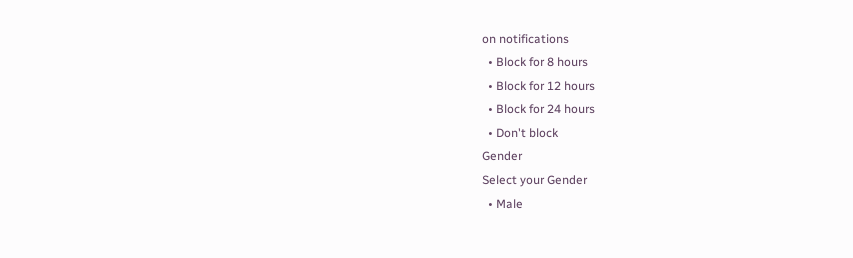on notifications
  • Block for 8 hours
  • Block for 12 hours
  • Block for 24 hours
  • Don't block
Gender
Select your Gender
  • Male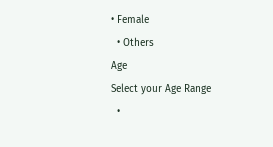• Female
  • Others
Age
Select your Age Range
  •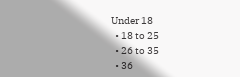Under 18
  • 18 to 25
  • 26 to 35
  • 36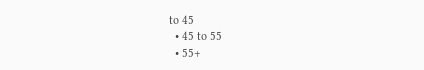to 45
  • 45 to 55
  • 55+